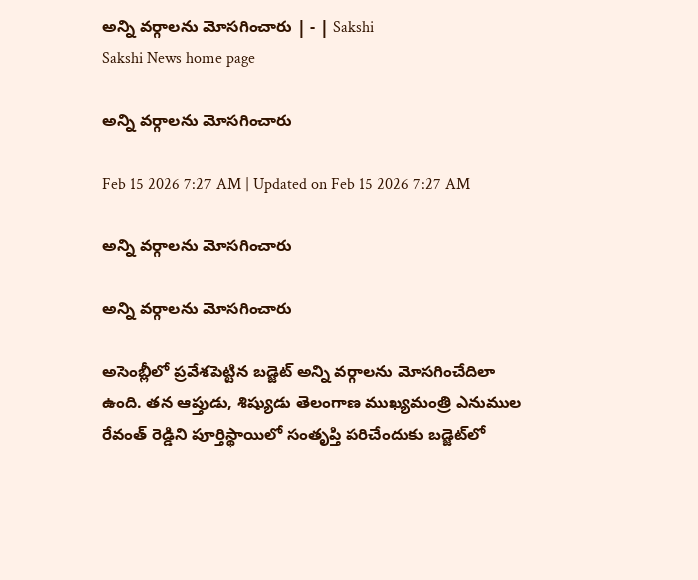అన్ని వర్గాలను మోసగించారు | - | Sakshi
Sakshi News home page

అన్ని వర్గాలను మోసగించారు

Feb 15 2026 7:27 AM | Updated on Feb 15 2026 7:27 AM

అన్ని వర్గాలను మోసగించారు

అన్ని వర్గాలను మోసగించారు

అసెంబ్లీలో ప్రవేశపెట్టిన బడ్జెట్‌ అన్ని వర్గాలను మోసగించేదిలా ఉంది. తన ఆప్తుడు, శిష్యుడు తెలంగాణ ముఖ్యమంత్రి ఎనుముల రేవంత్‌ రెడ్డిని పూర్తిస్థాయిలో సంతృప్తి పరిచేందుకు బడ్జెట్‌లో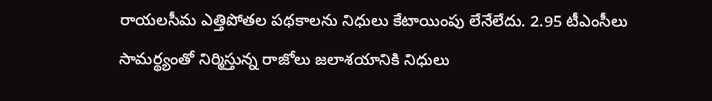రాయలసీమ ఎత్తిపోతల పథకాలను నిధులు కేటాయింపు లేనేలేదు. 2.95 టీఎంసీలు సామర్థ్యంతో నిర్మిస్తున్న రాజోలు జలాశయానికి నిధులు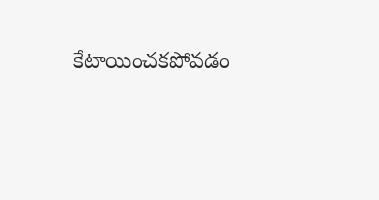కేటాయించకపోవడం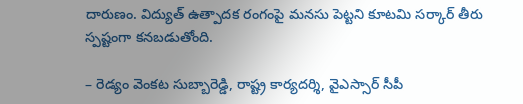దారుణం. విద్యుత్‌ ఉత్పాదక రంగంపై మనసు పెట్టని కూటమి సర్కార్‌ తీరు స్పష్టంగా కనబడుతోంది.

– రెడ్యం వెంకట సుబ్బారెడ్డి, రాష్ట్ర కార్యదర్శి, వైఎస్సార్‌ సీపీ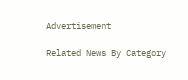Advertisement

Related News By Category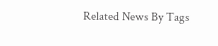Related News By Tags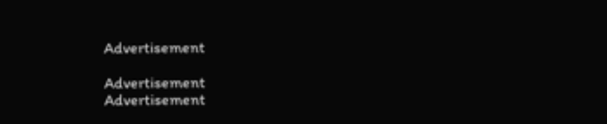Advertisement

Advertisement
Advertisement